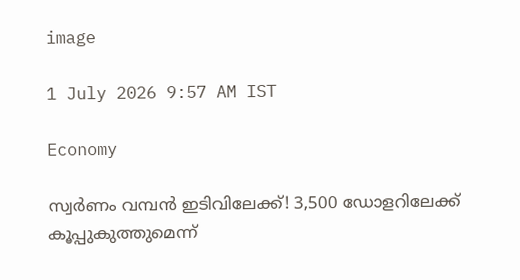image

1 July 2026 9:57 AM IST

Economy

സ്വര്‍ണം വമ്പന്‍ ഇടിവിലേക്ക്! 3,500 ഡോളറിലേക്ക് കൂപ്പുകുത്തുമെന്ന്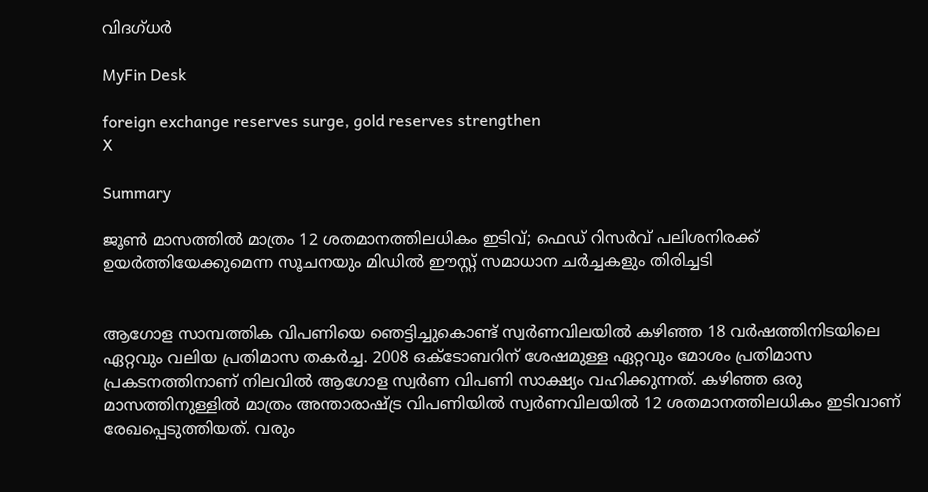വിദഗ്ധര്‍

MyFin Desk

foreign exchange reserves surge, gold reserves strengthen
X

Summary

ജൂണ്‍ മാസത്തില്‍ മാത്രം 12 ശതമാനത്തിലധികം ഇടിവ്; ഫെഡ് റിസര്‍വ് പലിശനിരക്ക് ഉയര്‍ത്തിയേക്കുമെന്ന സൂചനയും മിഡില്‍ ഈസ്റ്റ് സമാധാന ചര്‍ച്ചകളും തിരിച്ചടി


ആഗോള സാമ്പത്തിക വിപണിയെ ഞെട്ടിച്ചുകൊണ്ട് സ്വര്‍ണവിലയില്‍ കഴിഞ്ഞ 18 വര്‍ഷത്തിനിടയിലെ ഏറ്റവും വലിയ പ്രതിമാസ തകര്‍ച്ച. 2008 ഒക്ടോബറിന് ശേഷമുള്ള ഏറ്റവും മോശം പ്രതിമാസ പ്രകടനത്തിനാണ് നിലവില്‍ ആഗോള സ്വര്‍ണ വിപണി സാക്ഷ്യം വഹിക്കുന്നത്. കഴിഞ്ഞ ഒരു മാസത്തിനുള്ളില്‍ മാത്രം അന്താരാഷ്ട്ര വിപണിയില്‍ സ്വര്‍ണവിലയില്‍ 12 ശതമാനത്തിലധികം ഇടിവാണ് രേഖപ്പെടുത്തിയത്. വരും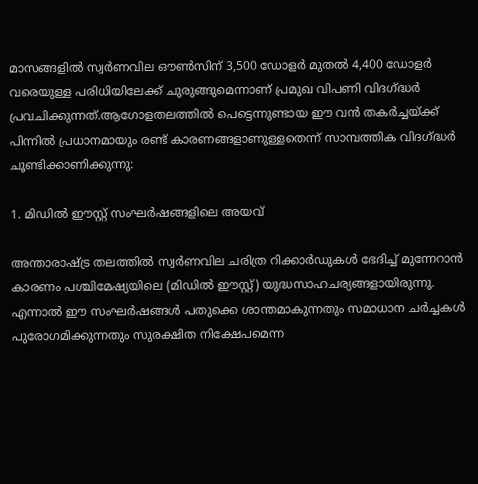മാസങ്ങളില്‍ സ്വര്‍ണവില ഔണ്‍സിന് 3,500 ഡോളര്‍ മുതല്‍ 4,400 ഡോളര്‍ വരെയുള്ള പരിധിയിലേക്ക് ചുരുങ്ങുമെന്നാണ് പ്രമുഖ വിപണി വിദഗ്ദ്ധര്‍ പ്രവചിക്കുന്നത്.ആഗോളതലത്തില്‍ പെട്ടെന്നുണ്ടായ ഈ വന്‍ തകര്‍ച്ചയ്ക്ക് പിന്നില്‍ പ്രധാനമായും രണ്ട് കാരണങ്ങളാണുള്ളതെന്ന് സാമ്പത്തിക വിദഗ്ദ്ധര്‍ ചൂണ്ടിക്കാണിക്കുന്നു:

1. മിഡില്‍ ഈസ്റ്റ് സംഘര്‍ഷങ്ങളിലെ അയവ്

അന്താരാഷ്ട്ര തലത്തില്‍ സ്വര്‍ണവില ചരിത്ര റിക്കാര്‍ഡുകള്‍ ഭേദിച്ച് മുന്നേറാന്‍ കാരണം പശ്ചിമേഷ്യയിലെ (മിഡില്‍ ഈസ്റ്റ്) യുദ്ധസാഹചര്യങ്ങളായിരുന്നു. എന്നാല്‍ ഈ സംഘര്‍ഷങ്ങള്‍ പതുക്കെ ശാന്തമാകുന്നതും സമാധാന ചര്‍ച്ചകള്‍ പുരോഗമിക്കുന്നതും സുരക്ഷിത നിക്ഷേപമെന്ന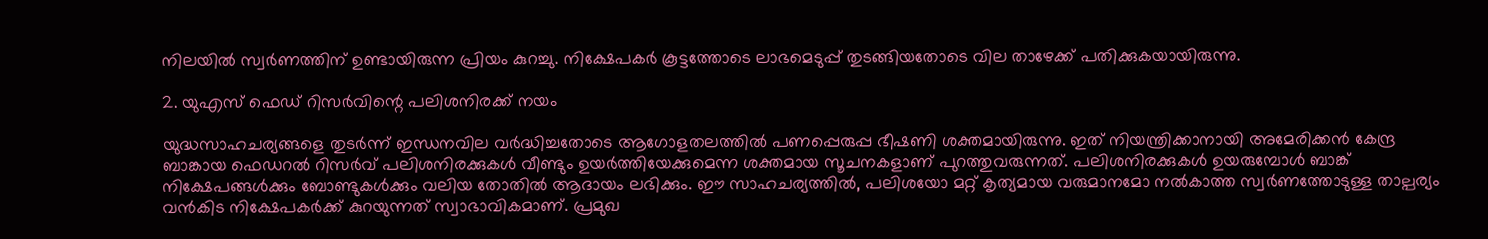നിലയില്‍ സ്വര്‍ണത്തിന് ഉണ്ടായിരുന്ന പ്രിയം കുറച്ചു. നിക്ഷേപകര്‍ കൂട്ടത്തോടെ ലാഭമെടുപ്പ് തുടങ്ങിയതോടെ വില താഴേക്ക് പതിക്കുകയായിരുന്നു.

2. യുഎസ് ഫെഡ് റിസര്‍വിന്റെ പലിശനിരക്ക് നയം

യുദ്ധസാഹചര്യങ്ങളെ തുടര്‍ന്ന് ഇന്ധനവില വര്‍ദ്ധിച്ചതോടെ ആഗോളതലത്തില്‍ പണപ്പെരുപ്പ ഭീഷണി ശക്തമായിരുന്നു. ഇത് നിയന്ത്രിക്കാനായി അമേരിക്കന്‍ കേന്ദ്ര ബാങ്കായ ഫെഡറല്‍ റിസര്‍വ് പലിശനിരക്കുകള്‍ വീണ്ടും ഉയര്‍ത്തിയേക്കുമെന്ന ശക്തമായ സൂചനകളാണ് പുറത്തുവരുന്നത്. പലിശനിരക്കുകള്‍ ഉയരുമ്പോള്‍ ബാങ്ക് നിക്ഷേപങ്ങള്‍ക്കും ബോണ്ടുകള്‍ക്കും വലിയ തോതില്‍ ആദായം ലഭിക്കും. ഈ സാഹചര്യത്തില്‍, പലിശയോ മറ്റ് കൃത്യമായ വരുമാനമോ നല്‍കാത്ത സ്വര്‍ണത്തോടുള്ള താല്പര്യം വന്‍കിട നിക്ഷേപകര്‍ക്ക് കുറയുന്നത് സ്വാഭാവികമാണ്. പ്രമുഖ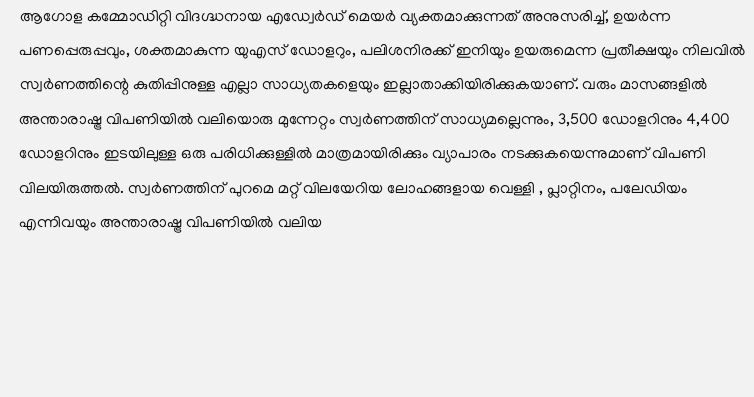ആഗോള കമ്മോഡിറ്റി വിദഗ്ദ്ധനായ എഡ്വേര്‍ഡ് മെയര്‍ വ്യക്തമാക്കുന്നത് അനുസരിച്ച്, ഉയര്‍ന്ന പണപ്പെരുപ്പവും, ശക്തമാകുന്ന യുഎസ് ഡോളറും, പലിശനിരക്ക് ഇനിയും ഉയരുമെന്ന പ്രതീക്ഷയും നിലവില്‍ സ്വര്‍ണത്തിന്റെ കുതിപ്പിനുള്ള എല്ലാ സാധ്യതകളെയും ഇല്ലാതാക്കിയിരിക്കുകയാണ്. വരും മാസങ്ങളില്‍ അന്താരാഷ്ട്ര വിപണിയില്‍ വലിയൊരു മുന്നേറ്റം സ്വര്‍ണത്തിന് സാധ്യമല്ലെന്നും, 3,500 ഡോളറിനും 4,400 ഡോളറിനും ഇടയിലുള്ള ഒരു പരിധിക്കുള്ളില്‍ മാത്രമായിരിക്കും വ്യാപാരം നടക്കുകയെന്നുമാണ് വിപണി വിലയിരുത്തല്‍. സ്വര്‍ണത്തിന് പുറമെ മറ്റ് വിലയേറിയ ലോഹങ്ങളായ വെള്ളി , പ്ലാറ്റിനം, പലേഡിയം എന്നിവയും അന്താരാഷ്ട്ര വിപണിയില്‍ വലിയ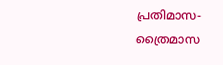പ്രതിമാസ-ത്രൈമാസ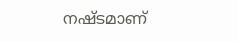നഷ്ടമാണ്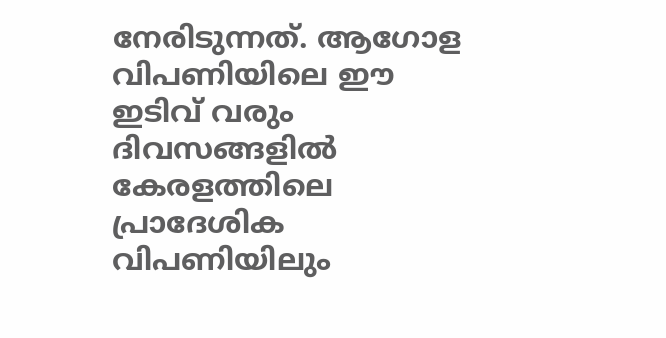നേരിടുന്നത്. ആഗോള വിപണിയിലെ ഈ ഇടിവ് വരും ദിവസങ്ങളില്‍ കേരളത്തിലെ പ്രാദേശിക വിപണിയിലും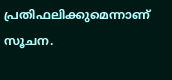പ്രതിഫലിക്കുമെന്നാണ് സൂചന.